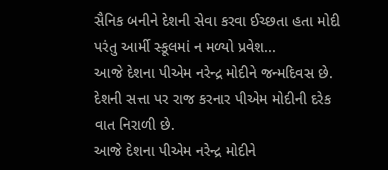સૈનિક બનીને દેશની સેવા કરવા ઈચ્છતા હતા મોદી પરંતુ આર્મી સ્કૂલમાં ન મળ્યો પ્રવેશ...
આજે દેશના પીએમ નરેન્દ્ર મોદીને જન્મદિવસ છે. દેશની સત્તા પર રાજ કરનાર પીએમ મોદીની દરેક વાત નિરાળી છે.
આજે દેશના પીએમ નરેન્દ્ર મોદીને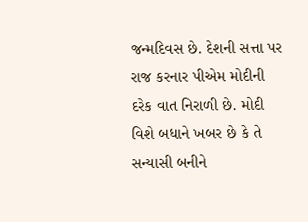જન્મદિવસ છે. દેશની સત્તા પર રાજ કરનાર પીએમ મોદીની દરેક વાત નિરાળી છે. મોદી વિશે બધાને ખબર છે કે તે સન્યાસી બનીને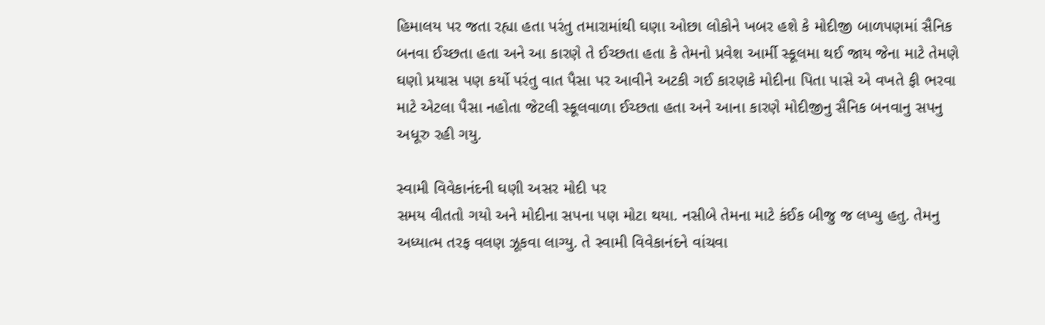હિમાલય પર જતા રહ્યા હતા પરંતુ તમારામાંથી ઘણા ઓછા લોકોને ખબર હશે કે મોદીજી બાળપણમાં સૈનિક બનવા ઈચ્છતા હતા અને આ કારણે તે ઈચ્છતા હતા કે તેમનો પ્રવેશ આર્મી સ્કૂલમા થઈ જાય જેના માટે તેમણે ઘણો પ્રયાસ પણ કર્યો પરંતુ વાત પૈસા પર આવીને અટકી ગઈ કારણકે મોદીના પિતા પાસે એ વખતે ફી ભરવા માટે એટલા પૈસા નહોતા જેટલી સ્કૂલવાળા ઈચ્છતા હતા અને આના કારણે મોદીજીનુ સૈનિક બનવાનુ સપનુ અધૂરુ રહી ગયુ.

સ્વામી વિવેકાનંદની ઘણી અસર મોદી પર
સમય વીતતો ગયો અને મોદીના સપના પણ મોટા થયા. નસીબે તેમના માટે કંઈક બીજુ જ લખ્યુ હતુ. તેમનુ અધ્યાત્મ તરફ વલણ ઝૂકવા લાગ્યુ. તે સ્વામી વિવેકાનંદને વાંચવા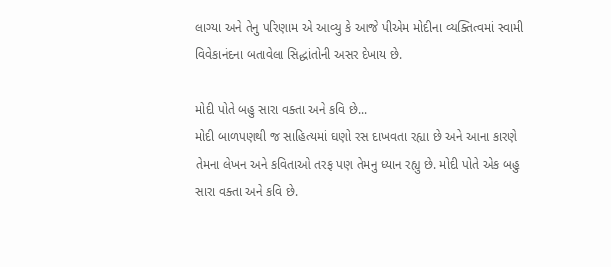લાગ્યા અને તેનુ પરિણામ એ આવ્યુ કે આજે પીએમ મોદીના વ્યક્તિત્વમાં સ્વામી વિવેકાનંદના બતાવેલા સિદ્ધાંતોની અસર દેખાય છે.

મોદી પોતે બહુ સારા વક્તા અને કવિ છે...
મોદી બાળપણથી જ સાહિત્યમાં ઘણો રસ દાખવતા રહ્યા છે અને આના કારણે તેમના લેખન અને કવિતાઓ તરફ પણ તેમનુ ધ્યાન રહ્યુ છે. મોદી પોતે એક બહુ સારા વક્તા અને કવિ છે.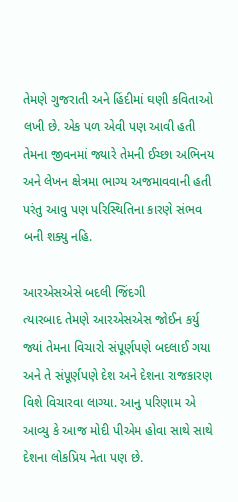તેમણે ગુજરાતી અને હિંદીમાં ઘણી કવિતાઓ લખી છે. એક પળ એવી પણ આવી હતી તેમના જીવનમાં જ્યારે તેમની ઈચ્છા અભિનય અને લેખન ક્ષેત્રમા ભાગ્ય અજમાવવાની હતી પરંતુ આવુ પણ પરિસ્થિતિના કારણે સંભવ બની શક્યુ નહિ.

આરએસએસે બદલી જિંદગી
ત્યારબાદ તેમણે આરએસએસ જોઈન કર્યુ જ્યાં તેમના વિચારો સંપૂર્ણપણે બદલાઈ ગયા અને તે સંપૂર્ણપણે દેશ અને દેશના રાજકારણ વિશે વિચારવા લાગ્યા. આનુ પરિણામ એ આવ્યુ કે આજ મોદી પીએમ હોવા સાથે સાથે દેશના લોકપ્રિય નેતા પણ છે.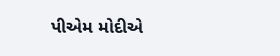પીએમ મોદીએ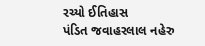રચ્યો ઈતિહાસ
પંડિત જવાહરલાલ નહેરુ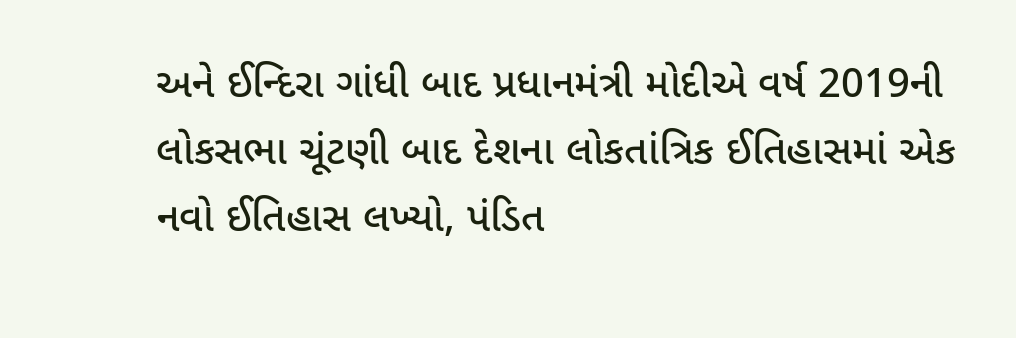અને ઈન્દિરા ગાંધી બાદ પ્રધાનમંત્રી મોદીએ વર્ષ 2019ની લોકસભા ચૂંટણી બાદ દેશના લોકતાંત્રિક ઈતિહાસમાં એક નવો ઈતિહાસ લખ્યો, પંડિત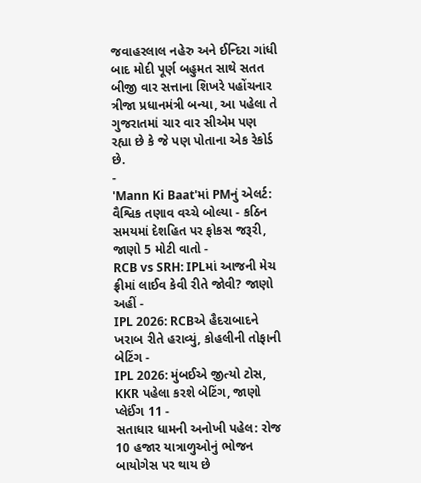જવાહરલાલ નહેરુ અને ઈન્દિરા ગાંધી બાદ મોદી પૂર્ણ બહુમત સાથે સતત બીજી વાર સત્તાના શિખરે પહોંચનાર ત્રીજા પ્રધાનમંત્રી બન્યા, આ પહેલા તે ગુજરાતમાં ચાર વાર સીએમ પણ રહ્યા છે કે જે પણ પોતાના એક રેકોર્ડ છે.
-
'Mann Ki Baat'માં PMનું એલર્ટ: વૈશ્વિક તણાવ વચ્ચે બોલ્યા - કઠિન સમયમાં દેશહિત પર ફોકસ જરૂરી, જાણો 5 મોટી વાતો -
RCB vs SRH: IPLમાં આજની મેચ ફ્રીમાં લાઈવ કેવી રીતે જોવી? જાણો અહીં -
IPL 2026: RCBએ હૈદરાબાદને ખરાબ રીતે હરાવ્યું, કોહલીની તોફાની બેટિંગ -
IPL 2026: મુંબઈએ જીત્યો ટોસ, KKR પહેલા કરશે બેટિંગ, જાણો પ્લેઈંગ 11 -
સતાધાર ધામની અનોખી પહેલ: રોજ 10 હજાર યાત્રાળુઓનું ભોજન બાયોગેસ પર થાય છે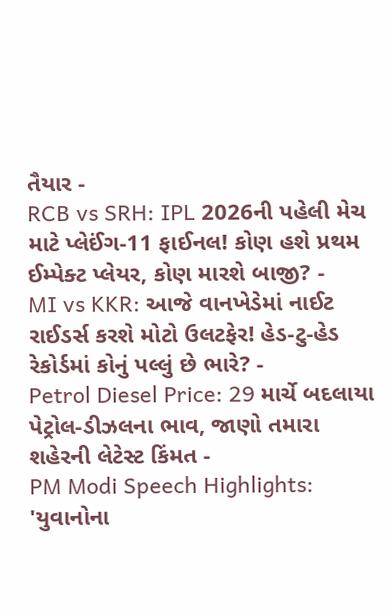તૈયાર -
RCB vs SRH: IPL 2026ની પહેલી મેચ માટે પ્લેઈંગ-11 ફાઈનલ! કોણ હશે પ્રથમ ઈમ્પેક્ટ પ્લેયર, કોણ મારશે બાજી? -
MI vs KKR: આજે વાનખેડેમાં નાઈટ રાઈડર્સ કરશે મોટો ઉલટફેર! હેડ-ટુ-હેડ રેકોર્ડમાં કોનું પલ્લું છે ભારે? -
Petrol Diesel Price: 29 માર્ચે બદલાયા પેટ્રોલ-ડીઝલના ભાવ, જાણો તમારા શહેરની લેટેસ્ટ કિંમત -
PM Modi Speech Highlights: 'યુવાનોના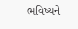ભવિષ્યને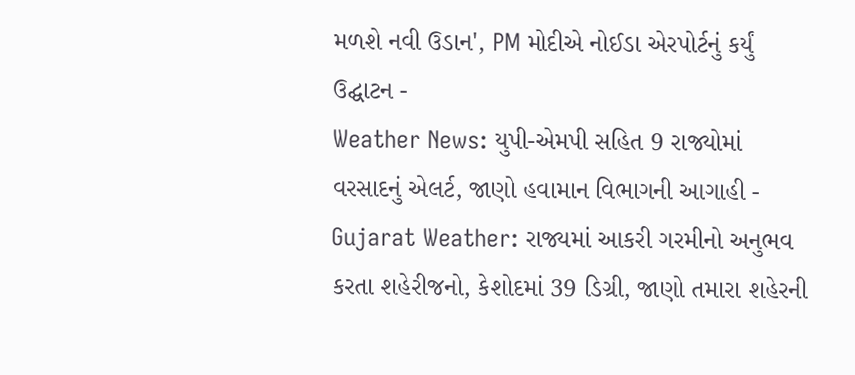મળશે નવી ઉડાન', PM મોદીએ નોઈડા એરપોર્ટનું કર્યું ઉદ્ઘાટન -
Weather News: યુપી-એમપી સહિત 9 રાજ્યોમાં વરસાદનું એલર્ટ, જાણો હવામાન વિભાગની આગાહી -
Gujarat Weather: રાજ્યમાં આકરી ગરમીનો અનુભવ કરતા શહેરીજનો, કેશોદમાં 39 ડિગ્રી, જાણો તમારા શહેરની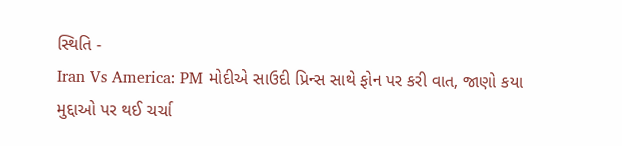સ્થિતિ -
Iran Vs America: PM મોદીએ સાઉદી પ્રિન્સ સાથે ફોન પર કરી વાત, જાણો કયા મુદ્દાઓ પર થઈ ચર્ચા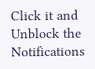Click it and Unblock the Notifications